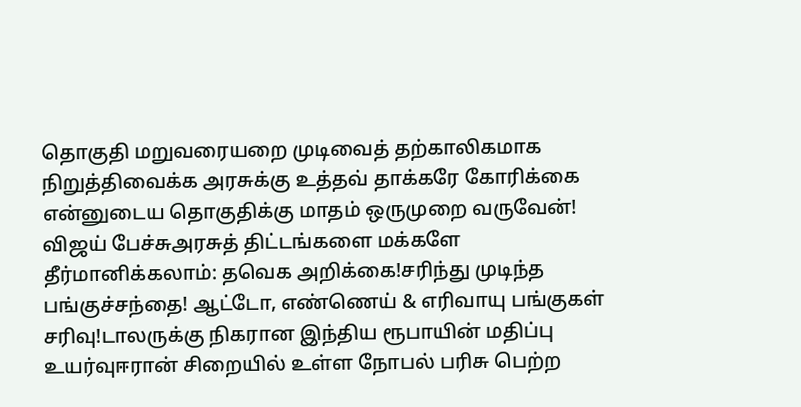தொகுதி மறுவரையறை முடிவைத் தற்காலிகமாக நிறுத்திவைக்க அரசுக்கு உத்தவ் தாக்கரே கோரிக்கை என்னுடைய தொகுதிக்கு மாதம் ஒருமுறை வருவேன்! விஜய் பேச்சுஅரசுத் திட்டங்களை மக்களே தீர்மானிக்கலாம்: தவெக அறிக்கை!சரிந்து முடிந்த பங்குச்சந்தை! ஆட்டோ, எண்ணெய் & எரிவாயு பங்குகள் சரிவு!டாலருக்கு நிகரான இந்திய ரூபாயின் மதிப்பு உயர்வுஈரான் சிறையில் உள்ள நோபல் பரிசு பெற்ற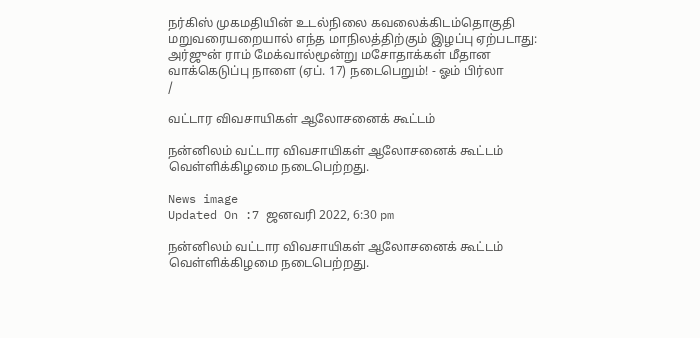நர்கிஸ் முகமதியின் உடல்நிலை கவலைக்கிடம்தொகுதி மறுவரையறையால் எந்த மாநிலத்திற்கும் இழப்பு ஏற்படாது: அர்ஜுன் ராம் மேக்வால்மூன்று மசோதாக்கள் மீதான வாக்கெடுப்பு நாளை (ஏப். 17) நடைபெறும்! - ஓம் பிர்லா
/

வட்டார விவசாயிகள் ஆலோசனைக் கூட்டம்

நன்னிலம் வட்டார விவசாயிகள் ஆலோசனைக் கூட்டம் வெள்ளிக்கிழமை நடைபெற்றது.

News image
Updated On :7 ஜனவரி 2022, 6:30 pm

நன்னிலம் வட்டார விவசாயிகள் ஆலோசனைக் கூட்டம் வெள்ளிக்கிழமை நடைபெற்றது.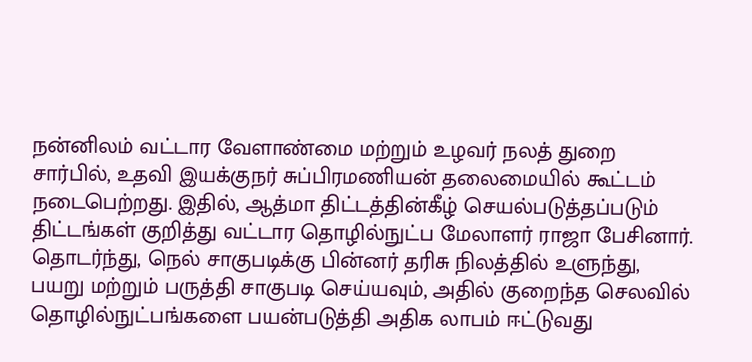நன்னிலம் வட்டார வேளாண்மை மற்றும் உழவர் நலத் துறை சார்பில், உதவி இயக்குநர் சுப்பிரமணியன் தலைமையில் கூட்டம் நடைபெற்றது. இதில், ஆத்மா திட்டத்தின்கீழ் செயல்படுத்தப்படும் திட்டங்கள் குறித்து வட்டார தொழில்நுட்ப மேலாளர் ராஜா பேசினார். தொடர்ந்து, நெல் சாகுபடிக்கு பின்னர் தரிசு நிலத்தில் உளுந்து, பயறு மற்றும் பருத்தி சாகுபடி செய்யவும், அதில் குறைந்த செலவில் தொழில்நுட்பங்களை பயன்படுத்தி அதிக லாபம் ஈட்டுவது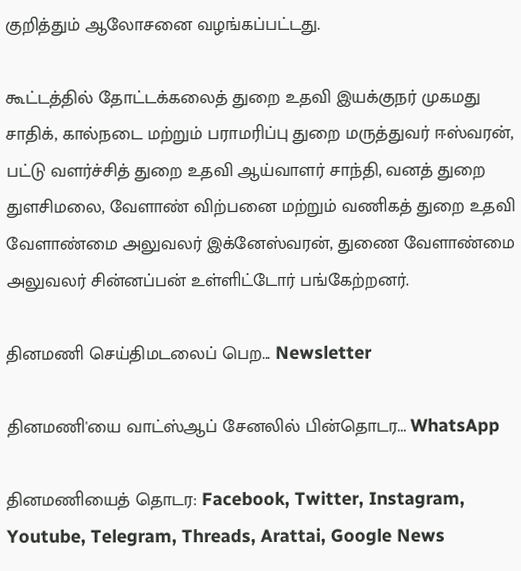குறித்தும் ஆலோசனை வழங்கப்பட்டது.

கூட்டத்தில் தோட்டக்கலைத் துறை உதவி இயக்குநர் முகமது சாதிக், கால்நடை மற்றும் பராமரிப்பு துறை மருத்துவர் ஈஸ்வரன், பட்டு வளர்ச்சித் துறை உதவி ஆய்வாளர் சாந்தி, வனத் துறை துளசிமலை, வேளாண் விற்பனை மற்றும் வணிகத் துறை உதவி வேளாண்மை அலுவலர் இக்னேஸ்வரன், துணை வேளாண்மை அலுவலர் சின்னப்பன் உள்ளிட்டோர் பங்கேற்றனர்.

தினமணி செய்திமடலைப் பெற... Newsletter

தினமணி'யை வாட்ஸ்ஆப் சேனலில் பின்தொடர... WhatsApp

தினமணியைத் தொடர: Facebook, Twitter, Instagram, Youtube, Telegram, Threads, Arattai, Google News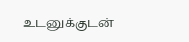உடனுக்குடன்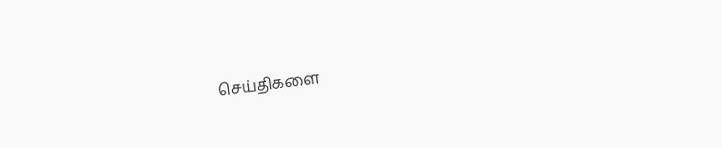செய்திகளை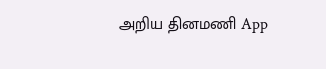அறிய தினமணி App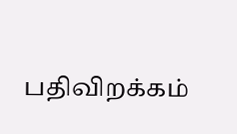பதிவிறக்கம்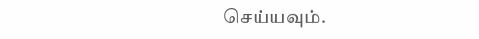செய்யவும்.